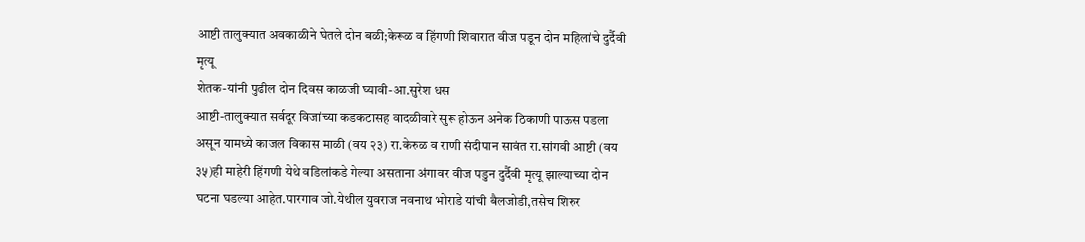आष्टी तालुक्यात अवकाळीने घेतले दोन बळी;केरूळ व हिंगणी शिवारात वीज पडून दोन महिलांचे दुर्दैवी मृत्यू
शेतक-यांनी पुढील दोन दिवस काळजी घ्यावी-आ.सुरेश धस
आष्टी-तालुक्यात सर्वदूर विजांच्या कडकटासह वादळीवारे सुरू होऊन अनेक ठिकाणी पाऊस पडला असून यामध्ये काजल विकास माळी (वय २३) रा.केरुळ व राणी संदीपान सावंत रा.सांगवी आष्टी (वय ३५)ही माहेरी हिंगणी येथे वडिलांकडे गेल्या असताना अंगावर वीज पडुन दुर्दैवी मृत्यू झाल्याच्या दोन घटना घडल्या आहेत.पारगाव जो.येथील युवराज नवनाथ भोराडे यांची बैलजोडी,तसेच शिरुर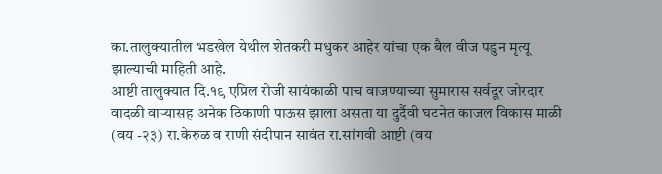का.तालुक्यातील भडखेल येथील शेतकरी मधुकर आहेर यांचा एक बैल वीज पडुन मृत्यू झाल्याची माहिती आहे.
आष्टी तालुक्यात दि.१९ एप्रिल रोजी सायंकाळी पाच वाजण्याच्या सुमारास सर्वदूर जोरदार वादळी वाऱ्यासह अनेक ठिकाणी पाऊस झाला असता या दुर्दैवी घटनेत काजल विकास माळी (वय -२३) रा.केरुळ व राणी संदीपान सावंत रा.सांगवी आष्टी (वय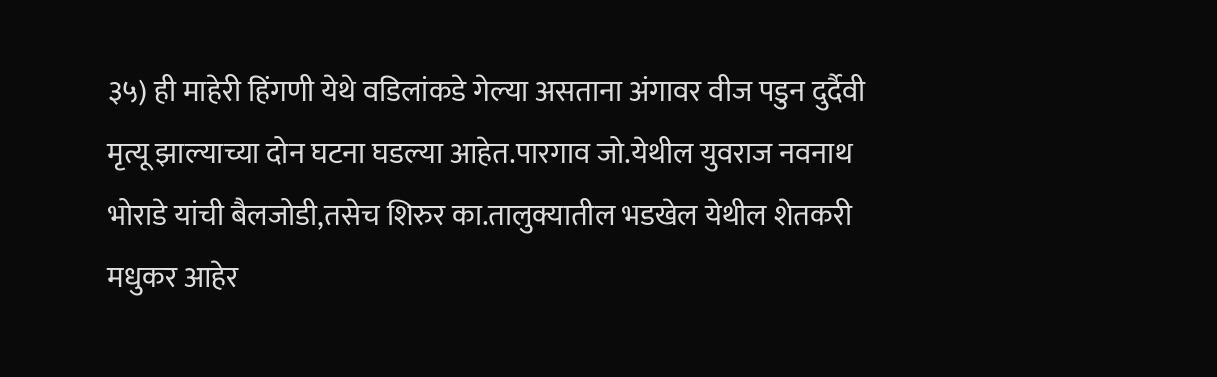३५) ही माहेरी हिंगणी येथे वडिलांकडे गेल्या असताना अंगावर वीज पडुन दुर्दैवी मृत्यू झाल्याच्या दोन घटना घडल्या आहेत.पारगाव जो.येथील युवराज नवनाथ भोराडे यांची बैलजोडी,तसेच शिरुर का.तालुक्यातील भडखेल येथील शेतकरी मधुकर आहेर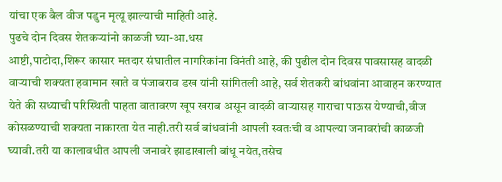यांचा एक बैल वीज पडुन मृत्यू झाल्याची माहिती आहे.
पुढचे दोन दिवस शेतकऱ्यांनो काळजी घ्या-आ.धस
आष्टी,पाटोदा,शिरूर कासार मतदार संघातील नागरिकांना विनंती आहे, की पुढील दोन दिवस पावसासह वादळी वाऱ्याची शक्यता हवामान खाते व पंजाबराव डख यांनी सांगितली आहे, सर्व शेतकरी बांधवांना आवाहन करण्यात येते की सध्याची परिस्थिती पाहता वातावरण खूप खराब असून वादळी वाऱ्यासह गाराचा पाऊस येण्याची,वीज कोसळण्याची शक्यता नाकारता येत नाही.तरी सर्व बांधवांनी आपली स्वतःची व आपल्या जनावरांची काळजी घ्यावी.तरी या कालावधीत आपली जनावरे झाडाखाली बांधू नयेत,तसेच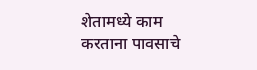शेतामध्ये काम करताना पावसाचे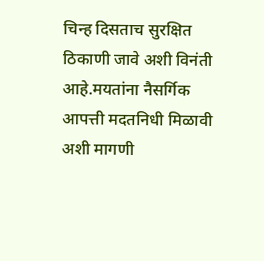चिन्ह दिसताच सुरक्षित ठिकाणी जावे अशी विनंती आहे.मयतांना नैसर्गिक आपत्ती मदतनिधी मिळावी अशी मागणी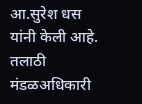आ.सुरेश धस यांनी केली आहे.
तलाठी मंडळअधिकारी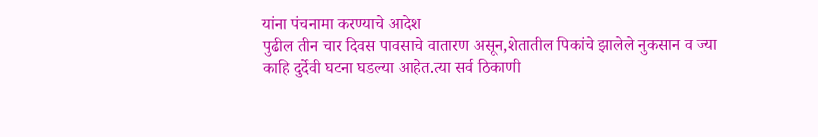यांना पंचनामा करण्याचे आदेश
पुढील तीन चार दिवस पावसाचे वातारण असून,शेतातील पिकांचे झालेले नुकसान व ज्या काहि दुर्देवी घटना घडल्या आहेत.त्या सर्व ठिकाणी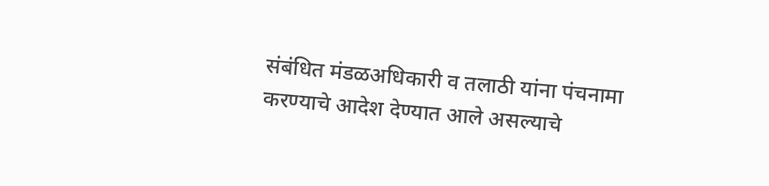संबंधित मंडळअधिकारी व तलाठी यांना पंचनामा करण्याचे आदेश देण्यात आले असल्याचे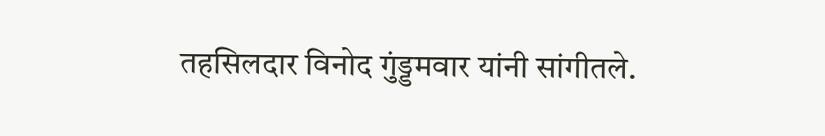तहसिलदार विनोद गुंड्डमवार यांनी सांगीतले.